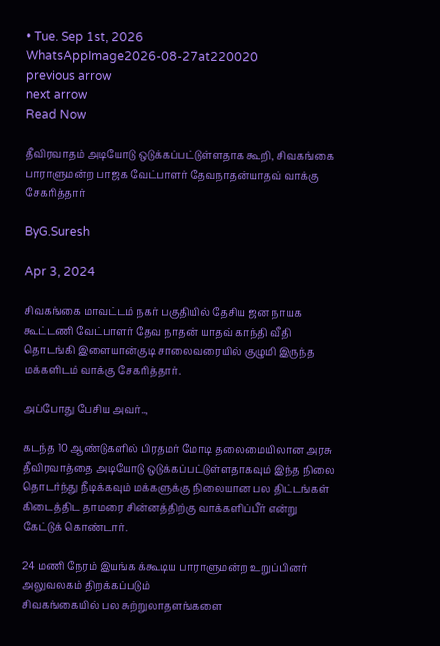• Tue. Sep 1st, 2026
WhatsAppImage2026-08-27at220020
previous arrow
next arrow
Read Now

தீவிரவாதம் அடியோடு ஒடுக்கப்பட்டுள்ளதாக கூறி, சிவகங்கை பாராளுமன்ற பாஜக வேட்பாளர் தேவநாதன்யாதவ் வாக்கு சேகரித்தார்

ByG.Suresh

Apr 3, 2024

சிவகங்கை மாவட்டம் நகர் பகுதியில் தேசிய ஜன நாயக கூட்டணி வேட்பாளர் தேவ நாதன் யாதவ் காந்தி வீதி தொடங்கி இளையான்குடி சாலைவரையில் குழுமி இருந்த மக்களிடம் வாக்கு சேகரித்தார்.

அப்போது பேசிய அவர்..,

கடந்த 10 ஆண்டுகளில் பிரதமர் மோடி தலைமையிலான அரசு தீவிரவாத்தை அடியோடு ஒடுக்கப்பட்டுள்ளதாகவும் இந்த நிலை தொடர்ந்து நீடிக்கவும் மக்களுக்கு நிலையான பல திட்டங்கள் கிடைத்திட தாமரை சின்னத்திற்கு வாக்களிப்பீர் என்று கேட்டுக் கொண்டார்.

24 மணி நேரம் இயங்க க்கூடிய பாராளுமன்ற உறுப்பினர் அலுவலகம் திறக்கப்படும்
சிவகங்கையில் பல சுற்றுலாதளங்களை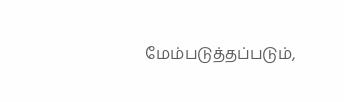மேம்படுத்தப்படும்,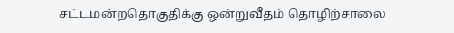சட்டமன்றதொகுதிக்கு ஒன்றுவீதம் தொழிற்சாலை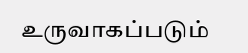உருவாகப்படும்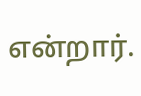என்றார்.